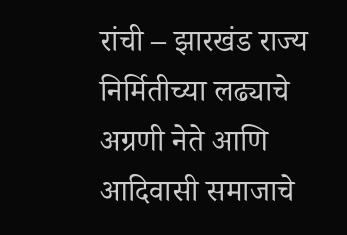रांची – झारखंड राज्य निर्मितीच्या लढ्याचे अग्रणी नेते आणि आदिवासी समाजाचे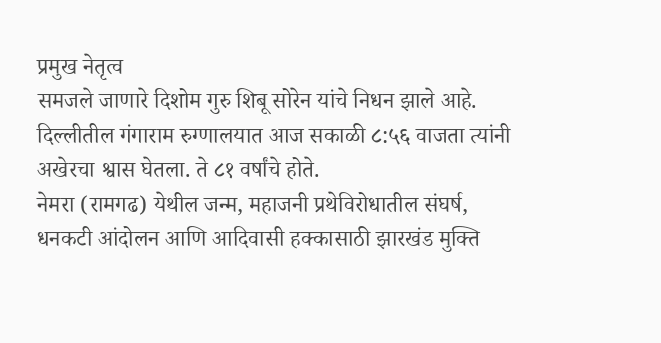प्रमुख नेतृत्व
समजले जाणारे दिशोम गुरु शिबू सोरेन यांचे निधन झाले आहे.
दिल्लीतील गंगाराम रुग्णालयात आज सकाळी ८:५६ वाजता त्यांनी अखेरचा श्वास घेतला. ते ८१ वर्षांचे होते.
नेमरा (रामगढ) येथील जन्म, महाजनी प्रथेविरोधातील संघर्ष,
धनकटी आंदोलन आणि आदिवासी हक्कासाठी झारखंड मुक्ति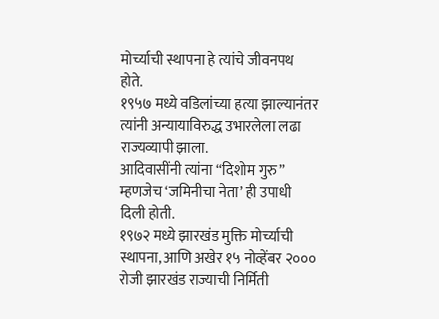मोर्च्याची स्थापना हे त्यांचे जीवनपथ होते.
१९५७ मध्ये वडिलांच्या हत्या झाल्यानंतर त्यांनी अन्यायाविरुद्ध उभारलेला लढा राज्यव्यापी झाला.
आदिवासींनी त्यांना “दिशोम गुरु” म्हणजेच ‘जमिनीचा नेता’ ही उपाधी दिली होती.
१९७२ मध्ये झारखंड मुक्ति मोर्च्याची स्थापना, आणि अखेर १५ नोव्हेंबर २००० रोजी झारखंड राज्याची निर्मिती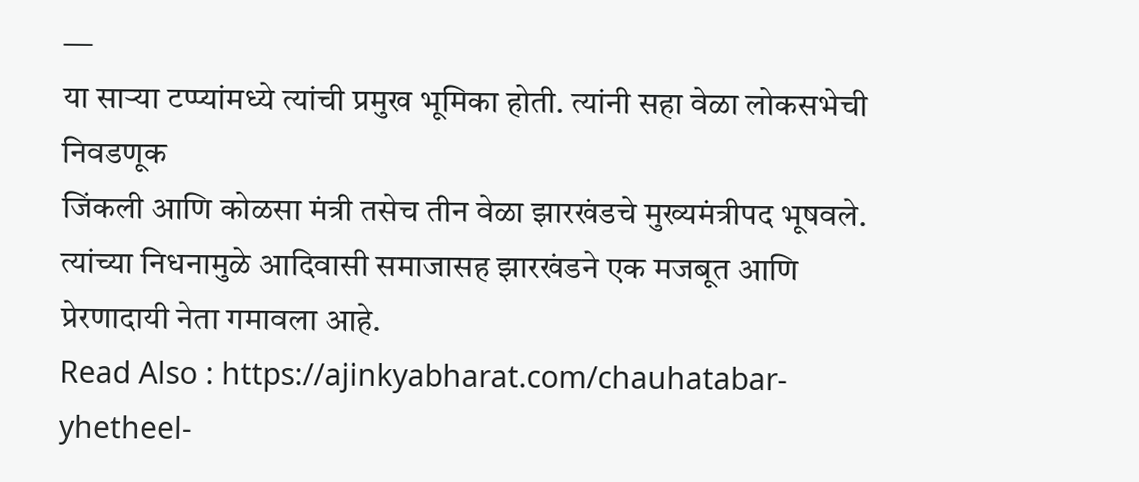—
या साऱ्या टप्प्यांमध्ये त्यांची प्रमुख भूमिका होती. त्यांनी सहा वेळा लोकसभेची निवडणूक
जिंकली आणि कोळसा मंत्री तसेच तीन वेळा झारखंडचे मुख्यमंत्रीपद भूषवले.
त्यांच्या निधनामुळे आदिवासी समाजासह झारखंडने एक मजबूत आणि प्रेरणादायी नेता गमावला आहे.
Read Also : https://ajinkyabharat.com/chauhatabar-yhetheel-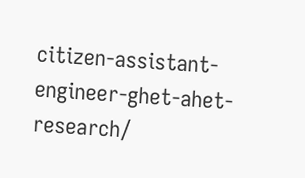citizen-assistant-engineer-ghet-ahet-research/